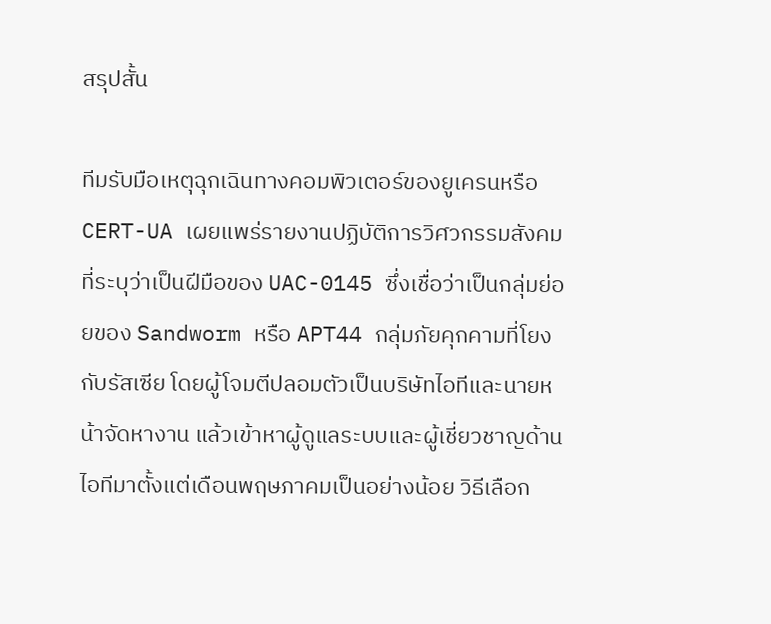สรุปสั้น

ทีมรับมือเหตุฉุกเฉินทางคอมพิวเตอร์ของยูเครนหรือ CERT-UA เผยแพร่รายงานปฏิบัติการวิศวกรรมสังคมที่ระบุว่าเป็นฝีมือของ UAC-0145 ซึ่งเชื่อว่าเป็นกลุ่มย่อยของ Sandworm หรือ APT44 กลุ่มภัยคุกคามที่โยงกับรัสเซีย โดยผู้โจมตีปลอมตัวเป็นบริษัทไอทีและนายหน้าจัดหางาน แล้วเข้าหาผู้ดูแลระบบและผู้เชี่ยวชาญด้านไอทีมาตั้งแต่เดือนพฤษภาคมเป็นอย่างน้อย วิธีเลือก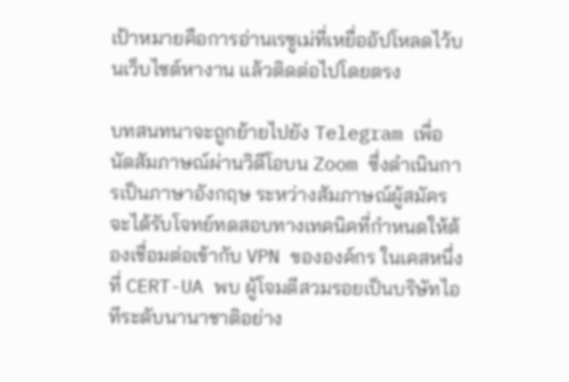เป้าหมายคือการอ่านเรซูเม่ที่เหยื่ออัปโหลดไว้บนเว็บไซต์หางาน แล้วติดต่อไปโดยตรง

บทสนทนาจะถูกย้ายไปยัง Telegram เพื่อนัดสัมภาษณ์ผ่านวิดีโอบน Zoom ซึ่งดำเนินการเป็นภาษาอังกฤษ ระหว่างสัมภาษณ์ผู้สมัครจะได้รับโจทย์ทดสอบทางเทคนิคที่กำหนดให้ต้องเชื่อมต่อเข้ากับ VPN ขององค์กร ในเคสหนึ่งที่ CERT-UA พบ ผู้โจมตีสวมรอยเป็นบริษัทไอทีระดับนานาชาติอย่าง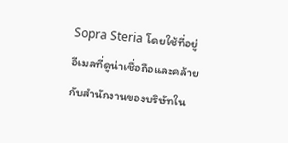Sopra Steria โดยใช้ที่อยู่อีเมลที่ดูน่าเชื่อถือและคล้ายกับสำนักงานของบริษัทใน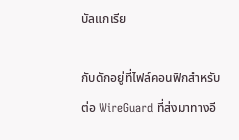บัลแกเรีย

กับดักอยู่ที่ไฟล์คอนฟิกสำหรับต่อ WireGuard ที่ส่งมาทางอี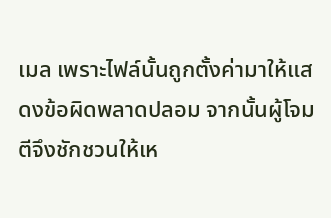เมล เพราะไฟล์นั้นถูกตั้งค่ามาให้แสดงข้อผิดพลาดปลอม จากนั้นผู้โจมตีจึงชักชวนให้เห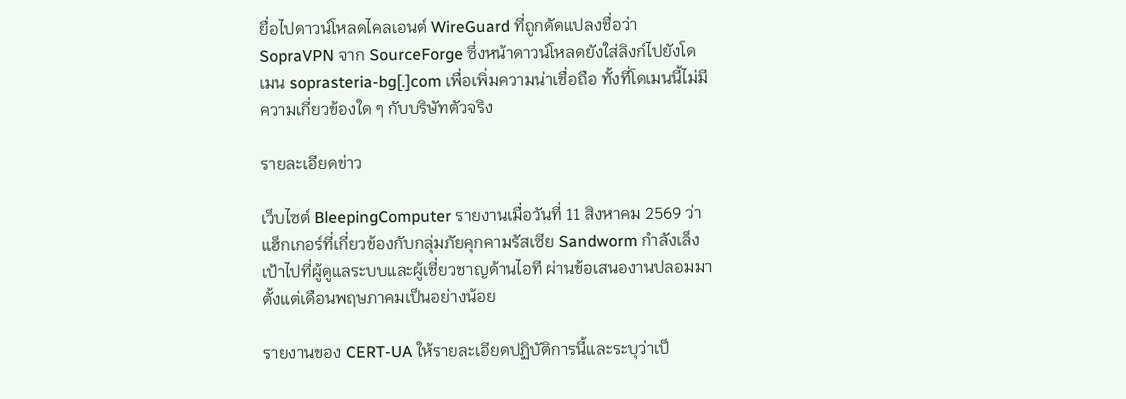ยื่อไปดาวน์โหลดไคลเอนต์ WireGuard ที่ถูกดัดแปลงชื่อว่า SopraVPN จาก SourceForge ซึ่งหน้าดาวน์โหลดยังใส่ลิงก์ไปยังโดเมน soprasteria-bg[.]com เพื่อเพิ่มความน่าเชื่อถือ ทั้งที่โดเมนนี้ไม่มีความเกี่ยวข้องใด ๆ กับบริษัทตัวจริง

รายละเอียดข่าว

เว็บไซต์ BleepingComputer รายงานเมื่อวันที่ 11 สิงหาคม 2569 ว่า แฮ็กเกอร์ที่เกี่ยวข้องกับกลุ่มภัยคุกคามรัสเซีย Sandworm กำลังเล็งเป้าไปที่ผู้ดูแลระบบและผู้เชี่ยวชาญด้านไอที ผ่านข้อเสนองานปลอมมาตั้งแต่เดือนพฤษภาคมเป็นอย่างน้อย

รายงานของ CERT-UA ให้รายละเอียดปฏิบัติการนี้และระบุว่าเป็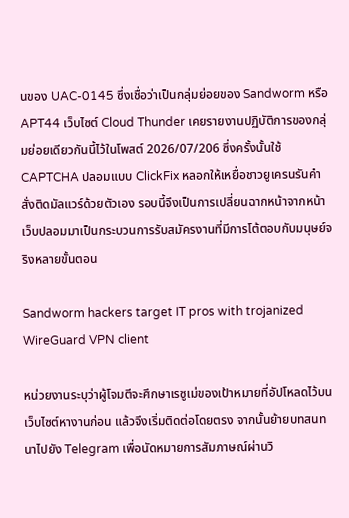นของ UAC-0145 ซึ่งเชื่อว่าเป็นกลุ่มย่อยของ Sandworm หรือ APT44 เว็บไซต์ Cloud Thunder เคยรายงานปฏิบัติการของกลุ่มย่อยเดียวกันนี้ไว้ในโพสต์ 2026/07/206 ซึ่งครั้งนั้นใช้ CAPTCHA ปลอมแบบ ClickFix หลอกให้เหยื่อชาวยูเครนรันคำสั่งติดมัลแวร์ด้วยตัวเอง รอบนี้จึงเป็นการเปลี่ยนฉากหน้าจากหน้าเว็บปลอมมาเป็นกระบวนการรับสมัครงานที่มีการโต้ตอบกับมนุษย์จริงหลายขั้นตอน

Sandworm hackers target IT pros with trojanized WireGuard VPN client

หน่วยงานระบุว่าผู้โจมตีจะศึกษาเรซูเม่ของเป้าหมายที่อัปโหลดไว้บนเว็บไซต์หางานก่อน แล้วจึงเริ่มติดต่อโดยตรง จากนั้นย้ายบทสนทนาไปยัง Telegram เพื่อนัดหมายการสัมภาษณ์ผ่านวิ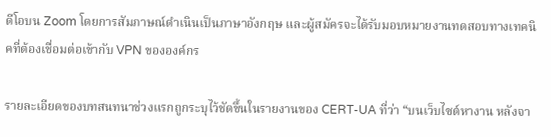ดีโอบน Zoom โดยการสัมภาษณ์ดำเนินเป็นภาษาอังกฤษ และผู้สมัครจะได้รับมอบหมายงานทดสอบทางเทคนิคที่ต้องเชื่อมต่อเข้ากับ VPN ขององค์กร

รายละเอียดของบทสนทนาช่วงแรกถูกระบุไว้ชัดขึ้นในรายงานของ CERT-UA ที่ว่า “บนเว็บไซต์หางาน หลังจา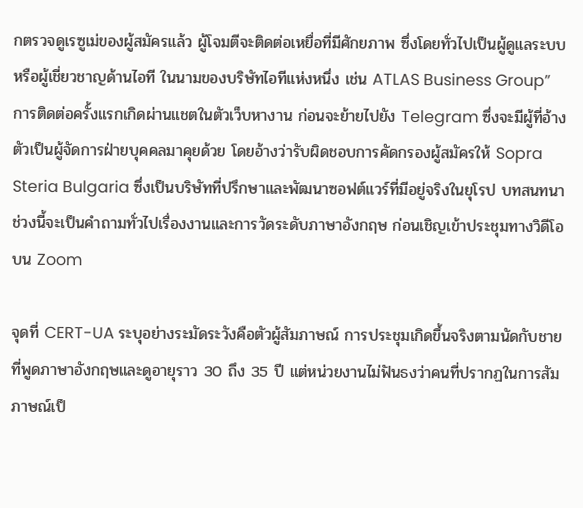กตรวจดูเรซูเม่ของผู้สมัครแล้ว ผู้โจมตีจะติดต่อเหยื่อที่มีศักยภาพ ซึ่งโดยทั่วไปเป็นผู้ดูแลระบบหรือผู้เชี่ยวชาญด้านไอที ในนามของบริษัทไอทีแห่งหนึ่ง เช่น ATLAS Business Group” การติดต่อครั้งแรกเกิดผ่านแชตในตัวเว็บหางาน ก่อนจะย้ายไปยัง Telegram ซึ่งจะมีผู้ที่อ้างตัวเป็นผู้จัดการฝ่ายบุคคลมาคุยด้วย โดยอ้างว่ารับผิดชอบการคัดกรองผู้สมัครให้ Sopra Steria Bulgaria ซึ่งเป็นบริษัทที่ปรึกษาและพัฒนาซอฟต์แวร์ที่มีอยู่จริงในยุโรป บทสนทนาช่วงนี้จะเป็นคำถามทั่วไปเรื่องงานและการวัดระดับภาษาอังกฤษ ก่อนเชิญเข้าประชุมทางวิดีโอบน Zoom

จุดที่ CERT-UA ระบุอย่างระมัดระวังคือตัวผู้สัมภาษณ์ การประชุมเกิดขึ้นจริงตามนัดกับชายที่พูดภาษาอังกฤษและดูอายุราว 30 ถึง 35 ปี แต่หน่วยงานไม่ฟันธงว่าคนที่ปรากฏในการสัมภาษณ์เป็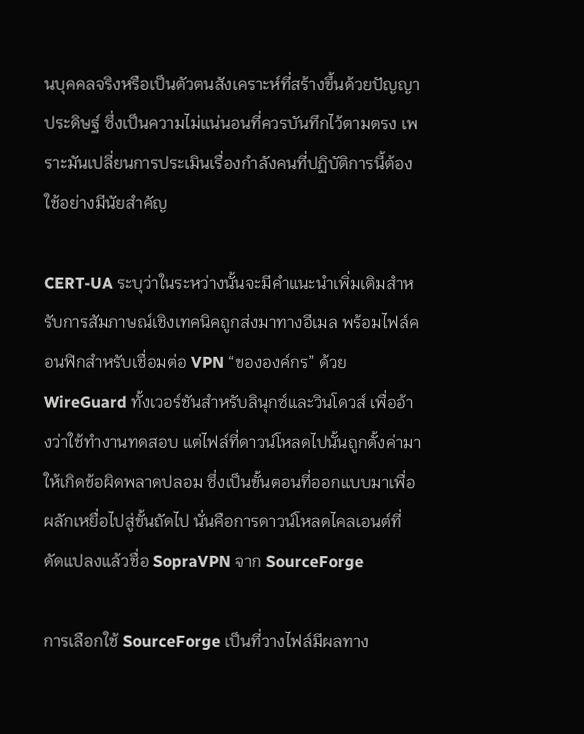นบุคคลจริงหรือเป็นตัวตนสังเคราะห์ที่สร้างขึ้นด้วยปัญญาประดิษฐ์ ซึ่งเป็นความไม่แน่นอนที่ควรบันทึกไว้ตามตรง เพราะมันเปลี่ยนการประเมินเรื่องกำลังคนที่ปฏิบัติการนี้ต้องใช้อย่างมีนัยสำคัญ

CERT-UA ระบุว่าในระหว่างนั้นจะมีคำแนะนำเพิ่มเติมสำหรับการสัมภาษณ์เชิงเทคนิคถูกส่งมาทางอีเมล พร้อมไฟล์คอนฟิกสำหรับเชื่อมต่อ VPN “ขององค์กร” ด้วย WireGuard ทั้งเวอร์ชันสำหรับลินุกซ์และวินโดวส์ เพื่ออ้างว่าใช้ทำงานทดสอบ แต่ไฟล์ที่ดาวน์โหลดไปนั้นถูกตั้งค่ามาให้เกิดข้อผิดพลาดปลอม ซึ่งเป็นขั้นตอนที่ออกแบบมาเพื่อผลักเหยื่อไปสู่ขั้นถัดไป นั่นคือการดาวน์โหลดไคลเอนต์ที่ดัดแปลงแล้วชื่อ SopraVPN จาก SourceForge

การเลือกใช้ SourceForge เป็นที่วางไฟล์มีผลทาง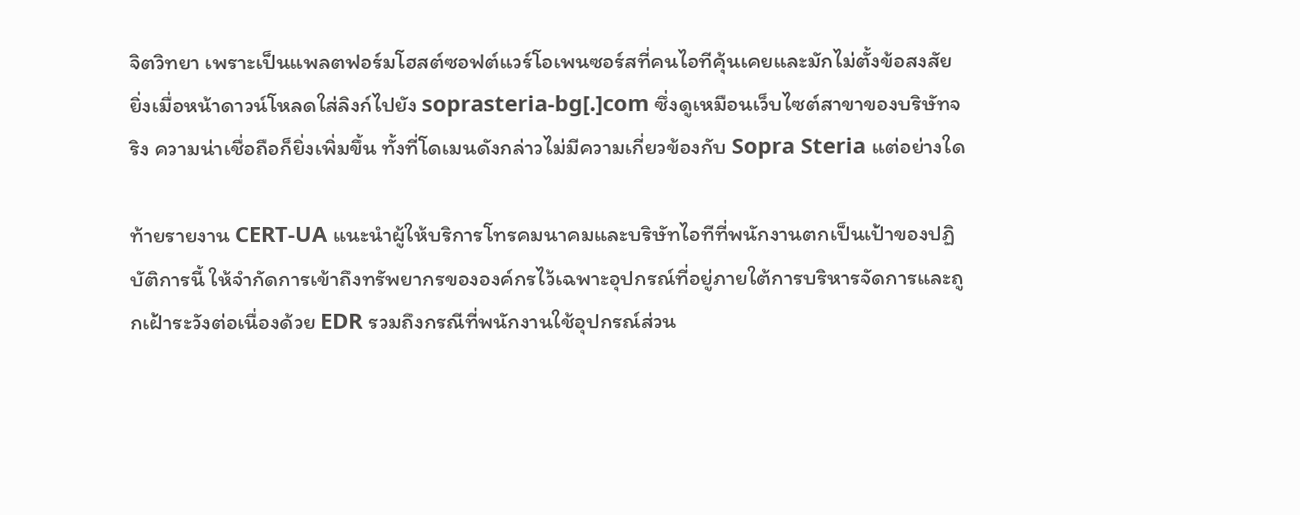จิตวิทยา เพราะเป็นแพลตฟอร์มโฮสต์ซอฟต์แวร์โอเพนซอร์สที่คนไอทีคุ้นเคยและมักไม่ตั้งข้อสงสัย ยิ่งเมื่อหน้าดาวน์โหลดใส่ลิงก์ไปยัง soprasteria-bg[.]com ซึ่งดูเหมือนเว็บไซต์สาขาของบริษัทจริง ความน่าเชื่อถือก็ยิ่งเพิ่มขึ้น ทั้งที่โดเมนดังกล่าวไม่มีความเกี่ยวข้องกับ Sopra Steria แต่อย่างใด

ท้ายรายงาน CERT-UA แนะนำผู้ให้บริการโทรคมนาคมและบริษัทไอทีที่พนักงานตกเป็นเป้าของปฏิบัติการนี้ ให้จำกัดการเข้าถึงทรัพยากรขององค์กรไว้เฉพาะอุปกรณ์ที่อยู่ภายใต้การบริหารจัดการและถูกเฝ้าระวังต่อเนื่องด้วย EDR รวมถึงกรณีที่พนักงานใช้อุปกรณ์ส่วน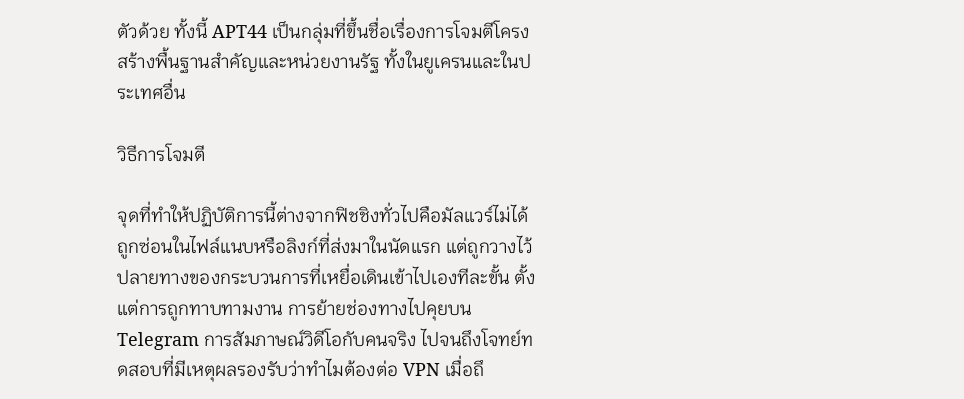ตัวด้วย ทั้งนี้ APT44 เป็นกลุ่มที่ขึ้นชื่อเรื่องการโจมตีโครงสร้างพื้นฐานสำคัญและหน่วยงานรัฐ ทั้งในยูเครนและในประเทศอื่น

วิธีการโจมตี

จุดที่ทำให้ปฏิบัติการนี้ต่างจากฟิชชิงทั่วไปคือมัลแวร์ไม่ได้ถูกซ่อนในไฟล์แนบหรือลิงก์ที่ส่งมาในนัดแรก แต่ถูกวางไว้ปลายทางของกระบวนการที่เหยื่อเดินเข้าไปเองทีละขั้น ตั้งแต่การถูกทาบทามงาน การย้ายช่องทางไปคุยบน Telegram การสัมภาษณ์วิดีโอกับคนจริง ไปจนถึงโจทย์ทดสอบที่มีเหตุผลรองรับว่าทำไมต้องต่อ VPN เมื่อถึ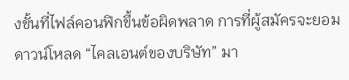งขั้นที่ไฟล์คอนฟิกขึ้นข้อผิดพลาด การที่ผู้สมัครจะยอมดาวน์โหลด “ไคลเอนต์ของบริษัท” มา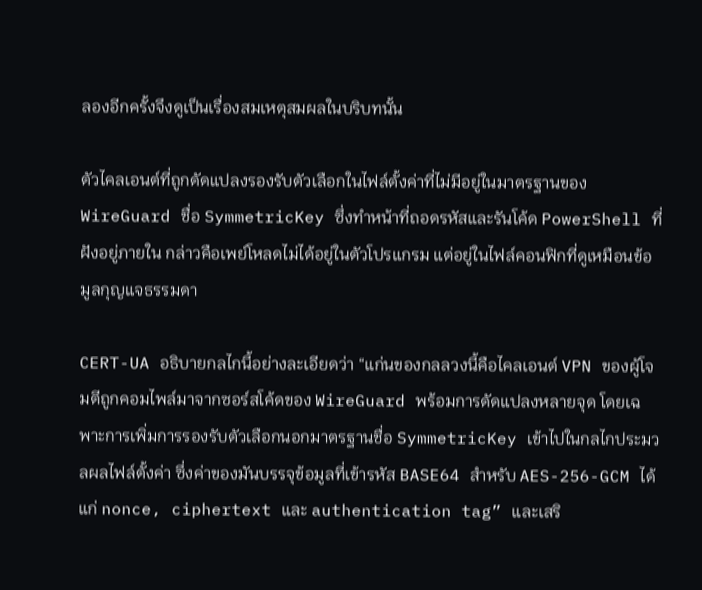ลองอีกครั้งจึงดูเป็นเรื่องสมเหตุสมผลในบริบทนั้น

ตัวไคลเอนต์ที่ถูกดัดแปลงรองรับตัวเลือกในไฟล์ตั้งค่าที่ไม่มีอยู่ในมาตรฐานของ WireGuard ชื่อ SymmetricKey ซึ่งทำหน้าที่ถอดรหัสและรันโค้ด PowerShell ที่ฝังอยู่ภายใน กล่าวคือเพย์โหลดไม่ได้อยู่ในตัวโปรแกรม แต่อยู่ในไฟล์คอนฟิกที่ดูเหมือนข้อมูลกุญแจธรรมดา

CERT-UA อธิบายกลไกนี้อย่างละเอียดว่า “แก่นของกลลวงนี้คือไคลเอนต์ VPN ของผู้โจมตีถูกคอมไพล์มาจากซอร์สโค้ดของ WireGuard พร้อมการดัดแปลงหลายจุด โดยเฉพาะการเพิ่มการรองรับตัวเลือกนอกมาตรฐานชื่อ SymmetricKey เข้าไปในกลไกประมวลผลไฟล์ตั้งค่า ซึ่งค่าของมันบรรจุข้อมูลที่เข้ารหัส BASE64 สำหรับ AES-256-GCM ได้แก่ nonce, ciphertext และ authentication tag” และเสริ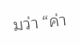มว่า “ค่า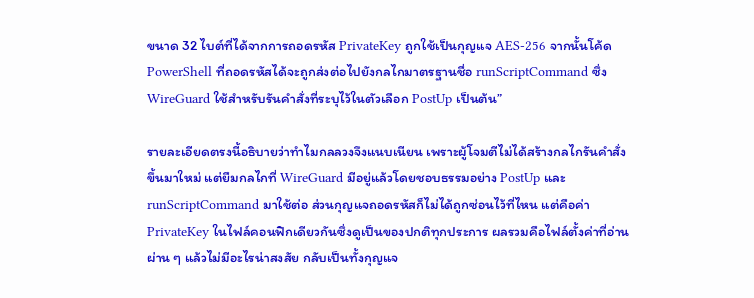ขนาด 32 ไบต์ที่ได้จากการถอดรหัส PrivateKey ถูกใช้เป็นกุญแจ AES-256 จากนั้นโค้ด PowerShell ที่ถอดรหัสได้จะถูกส่งต่อไปยังกลไกมาตรฐานชื่อ runScriptCommand ซึ่ง WireGuard ใช้สำหรับรันคำสั่งที่ระบุไว้ในตัวเลือก PostUp เป็นต้น”

รายละเอียดตรงนี้อธิบายว่าทำไมกลลวงจึงแนบเนียน เพราะผู้โจมตีไม่ได้สร้างกลไกรันคำสั่งขึ้นมาใหม่ แต่ยืมกลไกที่ WireGuard มีอยู่แล้วโดยชอบธรรมอย่าง PostUp และ runScriptCommand มาใช้ต่อ ส่วนกุญแจถอดรหัสก็ไม่ได้ถูกซ่อนไว้ที่ไหน แต่คือค่า PrivateKey ในไฟล์คอนฟิกเดียวกันซึ่งดูเป็นของปกติทุกประการ ผลรวมคือไฟล์ตั้งค่าที่อ่านผ่าน ๆ แล้วไม่มีอะไรน่าสงสัย กลับเป็นทั้งกุญแจ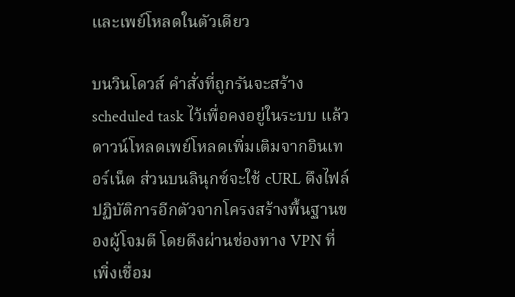และเพย์โหลดในตัวเดียว

บนวินโดวส์ คำสั่งที่ถูกรันจะสร้าง scheduled task ไว้เพื่อคงอยู่ในระบบ แล้วดาวน์โหลดเพย์โหลดเพิ่มเติมจากอินเทอร์เน็ต ส่วนบนลินุกซ์จะใช้ cURL ดึงไฟล์ปฏิบัติการอีกตัวจากโครงสร้างพื้นฐานของผู้โจมตี โดยดึงผ่านช่องทาง VPN ที่เพิ่งเชื่อม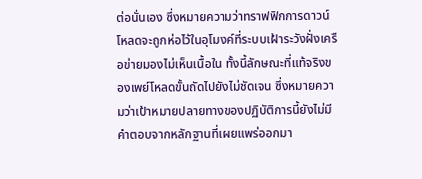ต่อนั่นเอง ซึ่งหมายความว่าทราฟฟิกการดาวน์โหลดจะถูกห่อไว้ในอุโมงค์ที่ระบบเฝ้าระวังฝั่งเครือข่ายมองไม่เห็นเนื้อใน ทั้งนี้ลักษณะที่แท้จริงของเพย์โหลดขั้นถัดไปยังไม่ชัดเจน ซึ่งหมายความว่าเป้าหมายปลายทางของปฏิบัติการนี้ยังไม่มีคำตอบจากหลักฐานที่เผยแพร่ออกมา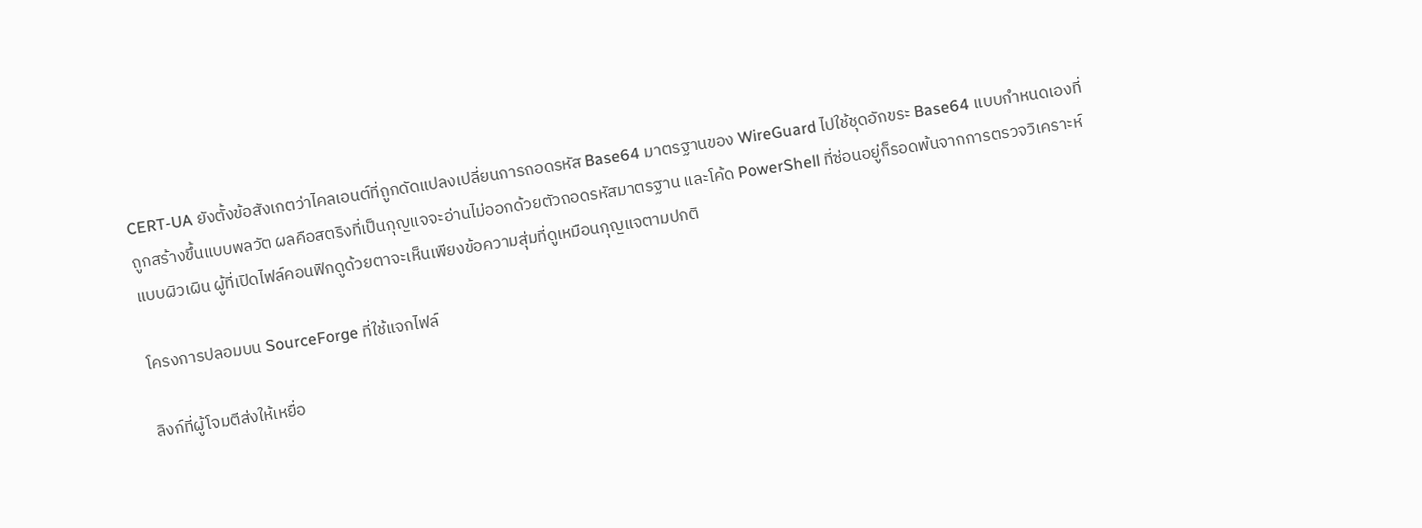CERT-UA ยังตั้งข้อสังเกตว่าไคลเอนต์ที่ถูกดัดแปลงเปลี่ยนการถอดรหัส Base64 มาตรฐานของ WireGuard ไปใช้ชุดอักขระ Base64 แบบกำหนดเองที่ถูกสร้างขึ้นแบบพลวัต ผลคือสตริงที่เป็นกุญแจจะอ่านไม่ออกด้วยตัวถอดรหัสมาตรฐาน และโค้ด PowerShell ที่ซ่อนอยู่ก็รอดพ้นจากการตรวจวิเคราะห์แบบผิวเผิน ผู้ที่เปิดไฟล์คอนฟิกดูด้วยตาจะเห็นเพียงข้อความสุ่มที่ดูเหมือนกุญแจตามปกติ

โครงการปลอมบน SourceForge ที่ใช้แจกไฟล์

ลิงก์ที่ผู้โจมตีส่งให้เหยื่อ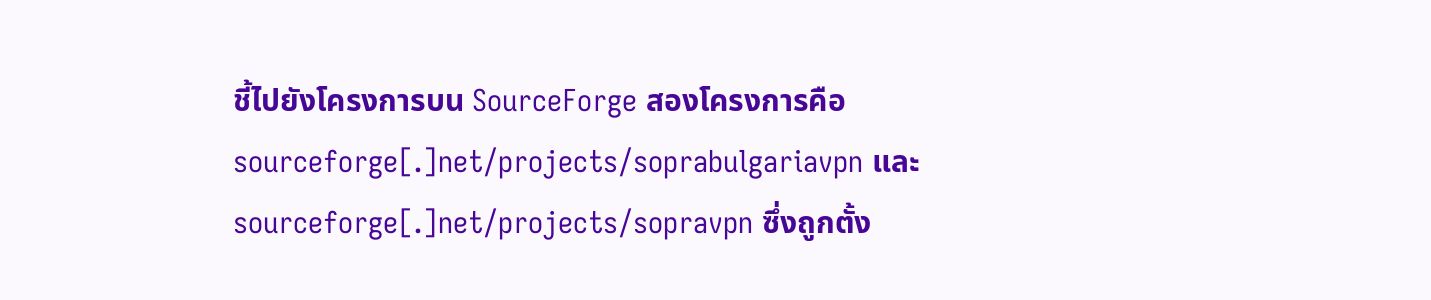ชี้ไปยังโครงการบน SourceForge สองโครงการคือ sourceforge[.]net/projects/soprabulgariavpn และ sourceforge[.]net/projects/sopravpn ซึ่งถูกตั้ง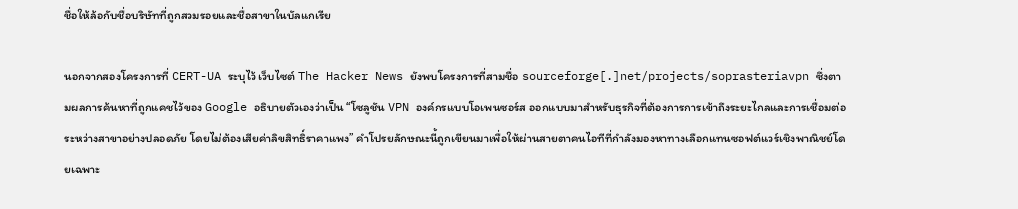ชื่อให้ล้อกับชื่อบริษัทที่ถูกสวมรอยและชื่อสาขาในบัลแกเรีย

นอกจากสองโครงการที่ CERT-UA ระบุไว้ เว็บไซต์ The Hacker News ยังพบโครงการที่สามชื่อ sourceforge[.]net/projects/soprasteriavpn ซึ่งตามผลการค้นหาที่ถูกแคชไว้ของ Google อธิบายตัวเองว่าเป็น “โซลูชัน VPN องค์กรแบบโอเพนซอร์ส ออกแบบมาสำหรับธุรกิจที่ต้องการการเข้าถึงระยะไกลและการเชื่อมต่อระหว่างสาขาอย่างปลอดภัย โดยไม่ต้องเสียค่าลิขสิทธิ์ราคาแพง” คำโปรยลักษณะนี้ถูกเขียนมาเพื่อให้ผ่านสายตาคนไอทีที่กำลังมองหาทางเลือกแทนซอฟต์แวร์เชิงพาณิชย์โดยเฉพาะ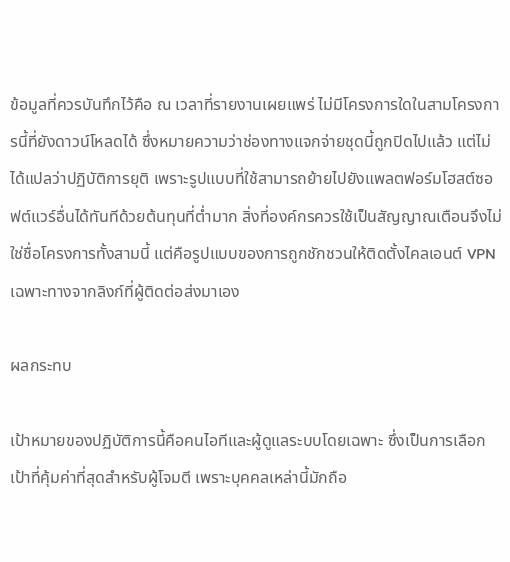ข้อมูลที่ควรบันทึกไว้คือ ณ เวลาที่รายงานเผยแพร่ ไม่มีโครงการใดในสามโครงการนี้ที่ยังดาวน์โหลดได้ ซึ่งหมายความว่าช่องทางแจกจ่ายชุดนี้ถูกปิดไปแล้ว แต่ไม่ได้แปลว่าปฏิบัติการยุติ เพราะรูปแบบที่ใช้สามารถย้ายไปยังแพลตฟอร์มโฮสต์ซอฟต์แวร์อื่นได้ทันทีด้วยต้นทุนที่ต่ำมาก สิ่งที่องค์กรควรใช้เป็นสัญญาณเตือนจึงไม่ใช่ชื่อโครงการทั้งสามนี้ แต่คือรูปแบบของการถูกชักชวนให้ติดตั้งไคลเอนต์ VPN เฉพาะทางจากลิงก์ที่ผู้ติดต่อส่งมาเอง

ผลกระทบ

เป้าหมายของปฏิบัติการนี้คือคนไอทีและผู้ดูแลระบบโดยเฉพาะ ซึ่งเป็นการเลือกเป้าที่คุ้มค่าที่สุดสำหรับผู้โจมตี เพราะบุคคลเหล่านี้มักถือ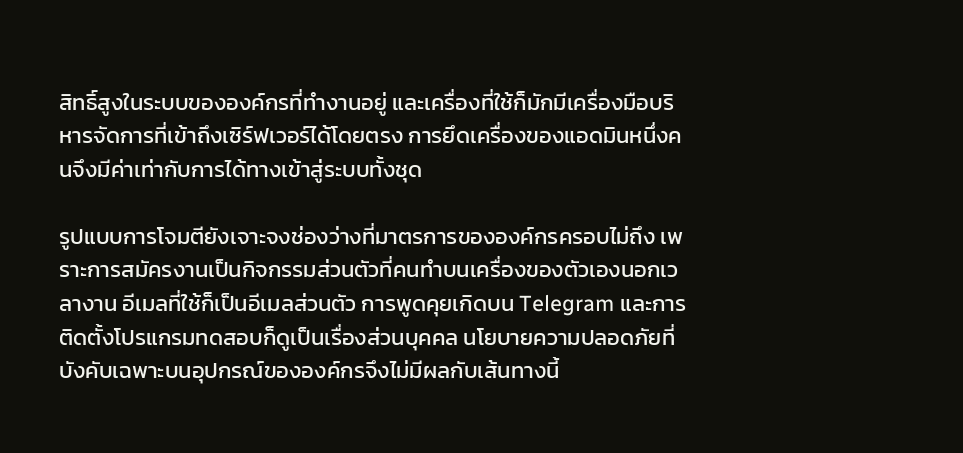สิทธิ์สูงในระบบขององค์กรที่ทำงานอยู่ และเครื่องที่ใช้ก็มักมีเครื่องมือบริหารจัดการที่เข้าถึงเซิร์ฟเวอร์ได้โดยตรง การยึดเครื่องของแอดมินหนึ่งคนจึงมีค่าเท่ากับการได้ทางเข้าสู่ระบบทั้งชุด

รูปแบบการโจมตียังเจาะจงช่องว่างที่มาตรการขององค์กรครอบไม่ถึง เพราะการสมัครงานเป็นกิจกรรมส่วนตัวที่คนทำบนเครื่องของตัวเองนอกเวลางาน อีเมลที่ใช้ก็เป็นอีเมลส่วนตัว การพูดคุยเกิดบน Telegram และการติดตั้งโปรแกรมทดสอบก็ดูเป็นเรื่องส่วนบุคคล นโยบายความปลอดภัยที่บังคับเฉพาะบนอุปกรณ์ขององค์กรจึงไม่มีผลกับเส้นทางนี้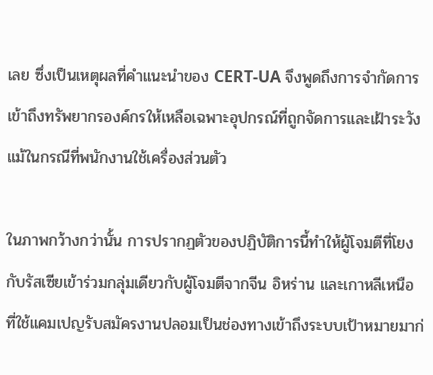เลย ซึ่งเป็นเหตุผลที่คำแนะนำของ CERT-UA จึงพูดถึงการจำกัดการเข้าถึงทรัพยากรองค์กรให้เหลือเฉพาะอุปกรณ์ที่ถูกจัดการและเฝ้าระวัง แม้ในกรณีที่พนักงานใช้เครื่องส่วนตัว

ในภาพกว้างกว่านั้น การปรากฏตัวของปฏิบัติการนี้ทำให้ผู้โจมตีที่โยงกับรัสเซียเข้าร่วมกลุ่มเดียวกับผู้โจมตีจากจีน อิหร่าน และเกาหลีเหนือ ที่ใช้แคมเปญรับสมัครงานปลอมเป็นช่องทางเข้าถึงระบบเป้าหมายมาก่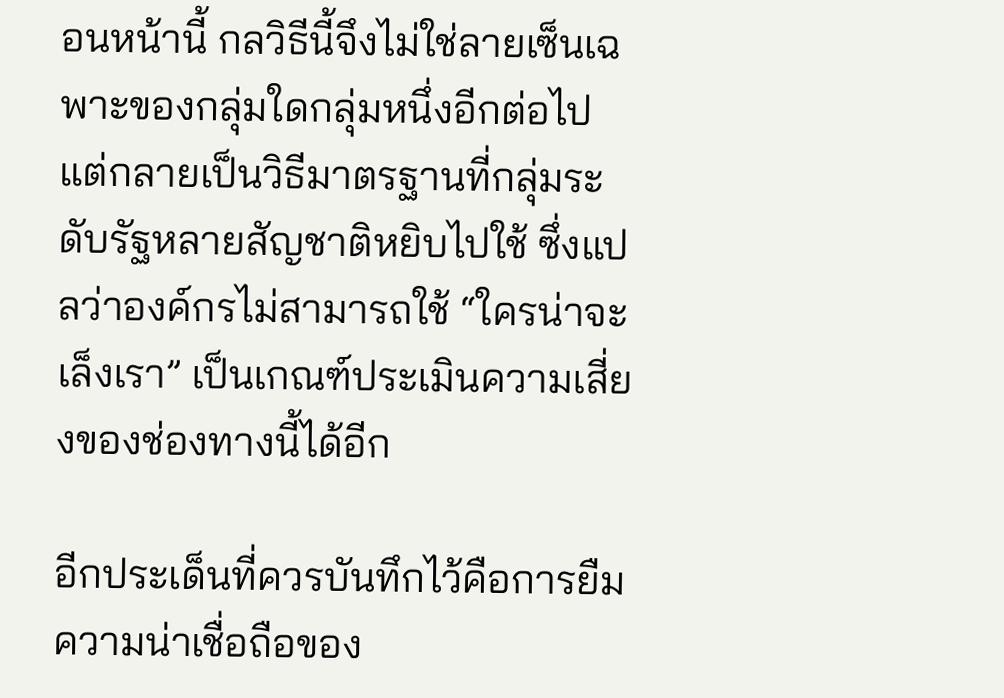อนหน้านี้ กลวิธีนี้จึงไม่ใช่ลายเซ็นเฉพาะของกลุ่มใดกลุ่มหนึ่งอีกต่อไป แต่กลายเป็นวิธีมาตรฐานที่กลุ่มระดับรัฐหลายสัญชาติหยิบไปใช้ ซึ่งแปลว่าองค์กรไม่สามารถใช้ “ใครน่าจะเล็งเรา” เป็นเกณฑ์ประเมินความเสี่ยงของช่องทางนี้ได้อีก

อีกประเด็นที่ควรบันทึกไว้คือการยืมความน่าเชื่อถือของ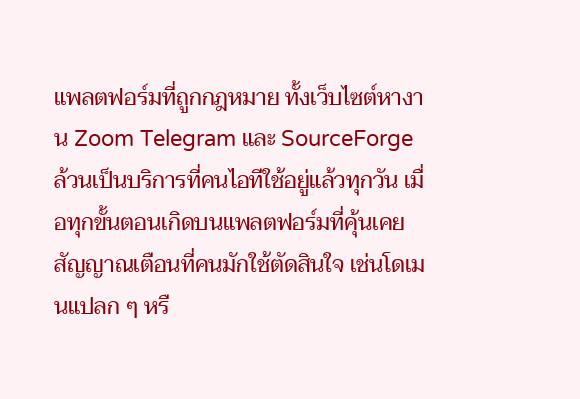แพลตฟอร์มที่ถูกกฎหมาย ทั้งเว็บไซต์หางาน Zoom Telegram และ SourceForge ล้วนเป็นบริการที่คนไอทีใช้อยู่แล้วทุกวัน เมื่อทุกขั้นตอนเกิดบนแพลตฟอร์มที่คุ้นเคย สัญญาณเตือนที่คนมักใช้ตัดสินใจ เช่นโดเมนแปลก ๆ หรื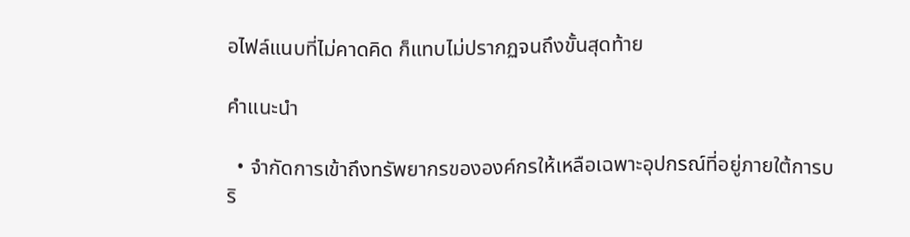อไฟล์แนบที่ไม่คาดคิด ก็แทบไม่ปรากฏจนถึงขั้นสุดท้าย

คำแนะนำ

  • จำกัดการเข้าถึงทรัพยากรขององค์กรให้เหลือเฉพาะอุปกรณ์ที่อยู่ภายใต้การบริ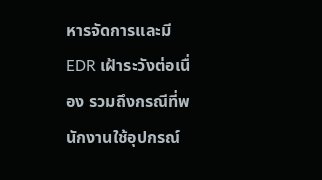หารจัดการและมี EDR เฝ้าระวังต่อเนื่อง รวมถึงกรณีที่พนักงานใช้อุปกรณ์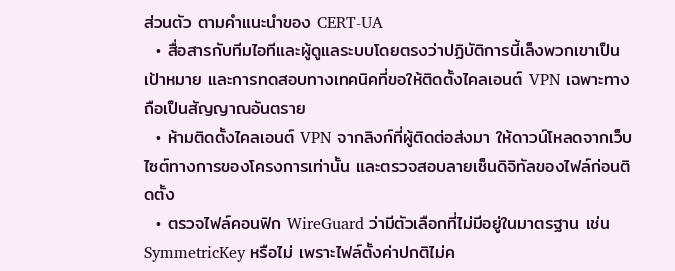ส่วนตัว ตามคำแนะนำของ CERT-UA
  • สื่อสารกับทีมไอทีและผู้ดูแลระบบโดยตรงว่าปฏิบัติการนี้เล็งพวกเขาเป็นเป้าหมาย และการทดสอบทางเทคนิคที่ขอให้ติดตั้งไคลเอนต์ VPN เฉพาะทางถือเป็นสัญญาณอันตราย
  • ห้ามติดตั้งไคลเอนต์ VPN จากลิงก์ที่ผู้ติดต่อส่งมา ให้ดาวน์โหลดจากเว็บไซต์ทางการของโครงการเท่านั้น และตรวจสอบลายเซ็นดิจิทัลของไฟล์ก่อนติดตั้ง
  • ตรวจไฟล์คอนฟิก WireGuard ว่ามีตัวเลือกที่ไม่มีอยู่ในมาตรฐาน เช่น SymmetricKey หรือไม่ เพราะไฟล์ตั้งค่าปกติไม่ค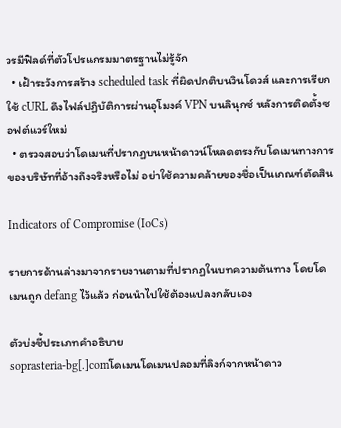วรมีฟิลด์ที่ตัวโปรแกรมมาตรฐานไม่รู้จัก
  • เฝ้าระวังการสร้าง scheduled task ที่ผิดปกติบนวินโดวส์ และการเรียกใช้ cURL ดึงไฟล์ปฏิบัติการผ่านอุโมงค์ VPN บนลินุกซ์ หลังการติดตั้งซอฟต์แวร์ใหม่
  • ตรวจสอบว่าโดเมนที่ปรากฏบนหน้าดาวน์โหลดตรงกับโดเมนทางการของบริษัทที่อ้างถึงจริงหรือไม่ อย่าใช้ความคล้ายของชื่อเป็นเกณฑ์ตัดสิน

Indicators of Compromise (IoCs)

รายการด้านล่างมาจากรายงานตามที่ปรากฏในบทความต้นทาง โดยโดเมนถูก defang ไว้แล้ว ก่อนนำไปใช้ต้องแปลงกลับเอง

ตัวบ่งชี้ประเภทคำอธิบาย
soprasteria-bg[.]comโดเมนโดเมนปลอมที่ลิงก์จากหน้าดาว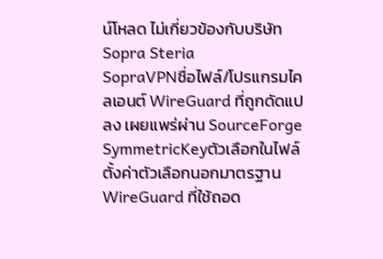น์โหลด ไม่เกี่ยวข้องกับบริษัท Sopra Steria
SopraVPNชื่อไฟล์/โปรแกรมไคลเอนต์ WireGuard ที่ถูกดัดแปลง เผยแพร่ผ่าน SourceForge
SymmetricKeyตัวเลือกในไฟล์ตั้งค่าตัวเลือกนอกมาตรฐาน WireGuard ที่ใช้ถอด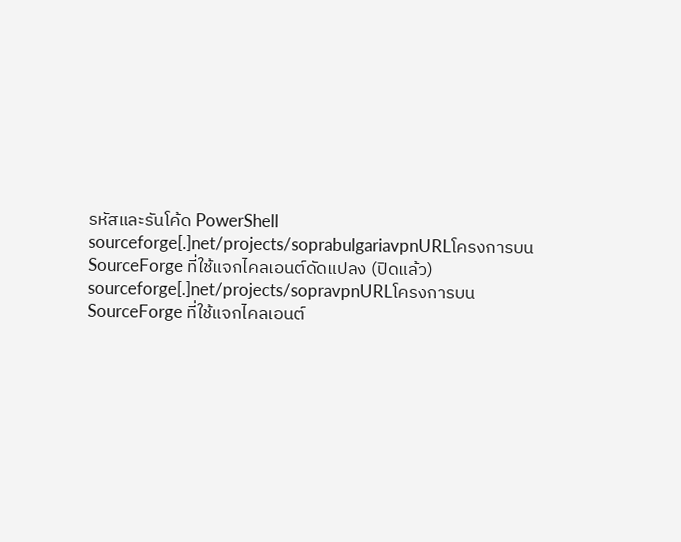รหัสและรันโค้ด PowerShell
sourceforge[.]net/projects/soprabulgariavpnURLโครงการบน SourceForge ที่ใช้แจกไคลเอนต์ดัดแปลง (ปิดแล้ว)
sourceforge[.]net/projects/sopravpnURLโครงการบน SourceForge ที่ใช้แจกไคลเอนต์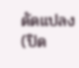ดัดแปลง (ปิด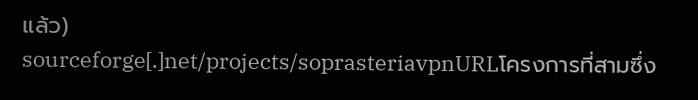แล้ว)
sourceforge[.]net/projects/soprasteriavpnURLโครงการที่สามซึ่ง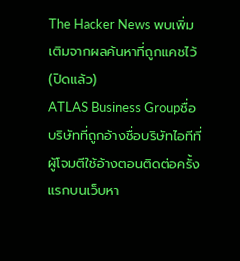The Hacker News พบเพิ่มเติมจากผลค้นหาที่ถูกแคชไว้ (ปิดแล้ว)
ATLAS Business Groupชื่อบริษัทที่ถูกอ้างชื่อบริษัทไอทีที่ผู้โจมตีใช้อ้างตอนติดต่อครั้งแรกบนเว็บหา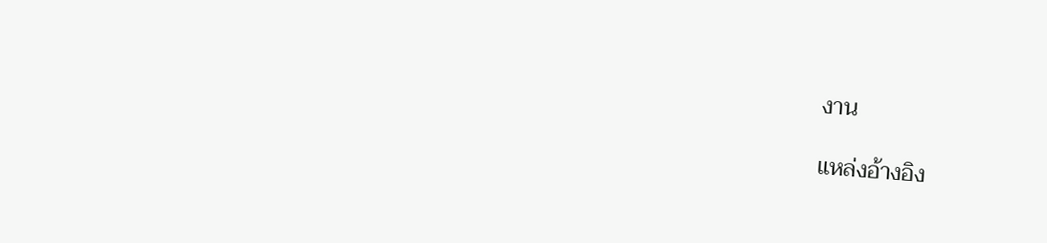งาน

แหล่งอ้างอิง